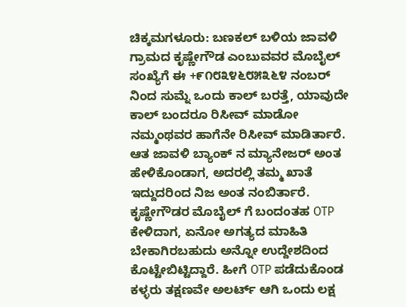ಚಿಕ್ಕಮಗಳೂರು: ಬಣಕಲ್ ಬಳಿಯ ಜಾವಳಿ ಗ್ರಾಮದ ಕೃಷ್ಣೇಗೌಡ ಎಂಬುವವರ ಮೊಬೈಲ್ ಸಂಖ್ಯೆಗೆ ಈ +೯೧೮೩೪೬೮೫೩೬೪ ನಂಬರ್ ನಿಂದ ಸುಮ್ನೆ ಒಂದು ಕಾಲ್ ಬರತ್ತೆ, ಯಾವುದೇ ಕಾಲ್ ಬಂದರೂ ರಿಸೀವ್ ಮಾಡೋ ನಮ್ಮಂಥವರ ಹಾಗೆನೇ ರಿಸೀವ್ ಮಾಡಿರ್ತಾರೆ. ಆತ ಜಾವಳಿ ಬ್ಯಾಂಕ್ ನ ಮ್ಯಾನೇಜರ್ ಅಂತ ಹೇಳಿಕೊಂಡಾಗ, ಅದರಲ್ಲಿ ತಮ್ಮ ಖಾತೆ ಇದ್ದುದರಿಂದ ನಿಜ ಅಂತ ನಂಬಿರ್ತಾರೆ.
ಕೃಷ್ಣೇಗೌಡರ ಮೊಬೈಲ್ ಗೆ ಬಂದಂತಹ OTP ಕೇಳಿದಾಗ, ಏನೋ ಅಗತ್ಯದ ಮಾಹಿತಿ ಬೇಕಾಗಿರಬಹುದು ಅನ್ನೋ ಉದ್ದೇಶದಿಂದ ಕೊಟ್ಟೇಬಿಟ್ಟಿದ್ದಾರೆ. ಹೀಗೆ OTP ಪಡೆದುಕೊಂಡ ಕಳ್ಳರು ತಕ್ಷಣವೇ ಅಲರ್ಟ್ ಆಗಿ ಒಂದು ಲಕ್ಷ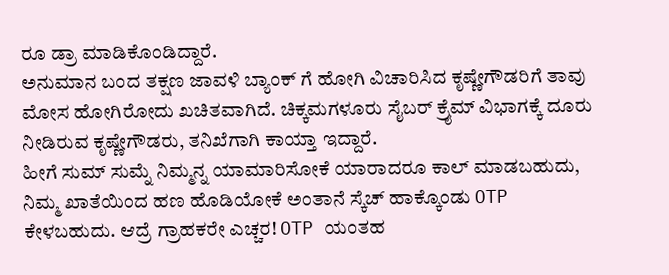ರೂ ಡ್ರಾ ಮಾಡಿಕೊಂಡಿದ್ದಾರೆ.
ಅನುಮಾನ ಬಂದ ತಕ್ಷಣ ಜಾವಳಿ ಬ್ಯಾಂಕ್ ಗೆ ಹೋಗಿ ವಿಚಾರಿಸಿದ ಕೃಷ್ಣೇಗೌಡರಿಗೆ ತಾವು ಮೋಸ ಹೋಗಿರೋದು ಖಚಿತವಾಗಿದೆ. ಚಿಕ್ಕಮಗಳೂರು ಸೈಬರ್ ಕ್ರೈಮ್ ವಿಭಾಗಕ್ಕೆ ದೂರು ನೀಡಿರುವ ಕೃಷ್ಣೇಗೌಡರು, ತನಿಖೆಗಾಗಿ ಕಾಯ್ತಾ ಇದ್ದಾರೆ.
ಹೀಗೆ ಸುಮ್ ಸುಮ್ನೆ ನಿಮ್ಮನ್ನ ಯಾಮಾರಿಸೋಕೆ ಯಾರಾದರೂ ಕಾಲ್ ಮಾಡಬಹುದು, ನಿಮ್ಮ ಖಾತೆಯಿಂದ ಹಣ ಹೊಡಿಯೋಕೆ ಅಂತಾನೆ ಸ್ಕೆಚ್ ಹಾಕ್ಕೊಂಡು OTP ಕೇಳಬಹುದು. ಆದ್ರೆ ಗ್ರಾಹಕರೇ ಎಚ್ಚರ! OTP ಯಂತಹ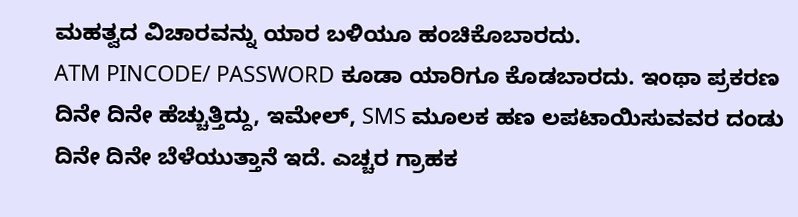ಮಹತ್ವದ ವಿಚಾರವನ್ನು ಯಾರ ಬಳಿಯೂ ಹಂಚಿಕೊಬಾರದು.
ATM PINCODE/ PASSWORD ಕೂಡಾ ಯಾರಿಗೂ ಕೊಡಬಾರದು. ಇಂಥಾ ಪ್ರಕರಣ ದಿನೇ ದಿನೇ ಹೆಚ್ಚುತ್ತಿದ್ದು, ಇಮೇಲ್, SMS ಮೂಲಕ ಹಣ ಲಪಟಾಯಿಸುವವರ ದಂಡು ದಿನೇ ದಿನೇ ಬೆಳೆಯುತ್ತಾನೆ ಇದೆ. ಎಚ್ಚರ ಗ್ರಾಹಕ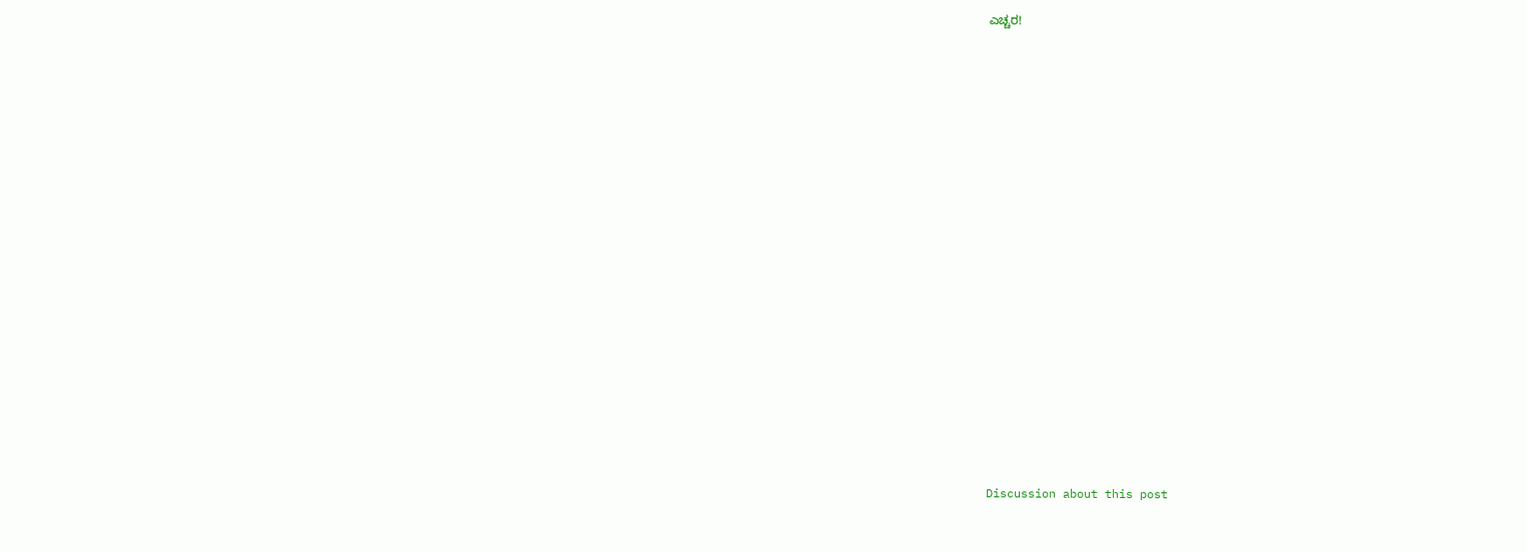ಎಚ್ಚರ!

























Discussion about this post